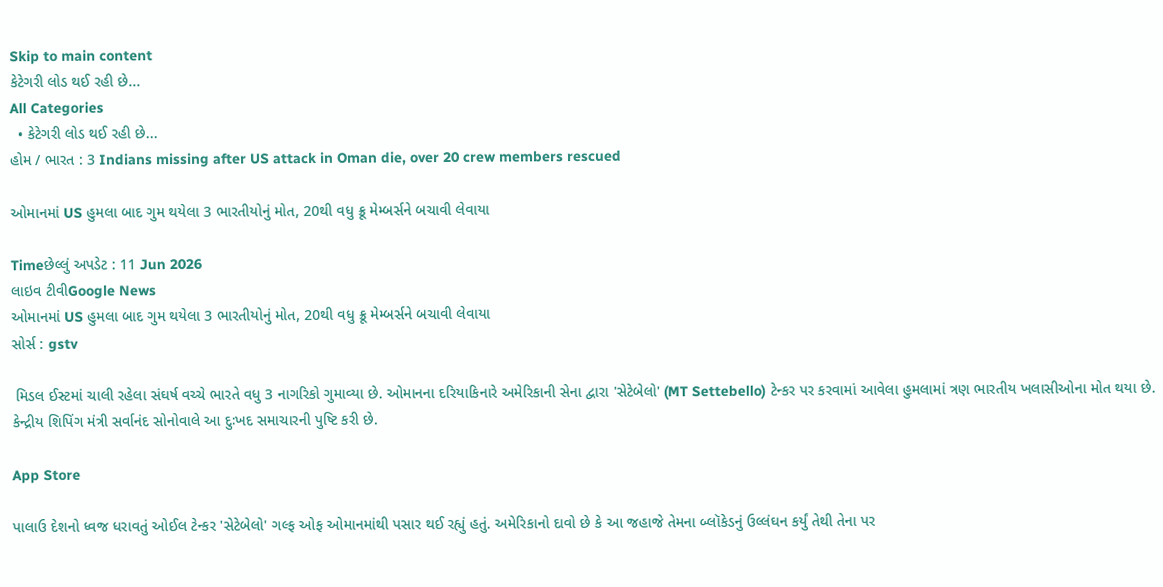Skip to main content
કેટેગરી લોડ થઈ રહી છે...
All Categories
  • કેટેગરી લોડ થઈ રહી છે...
હોમ / ભારત : 3 Indians missing after US attack in Oman die, over 20 crew members rescued

ઓમાનમાં US હુમલા બાદ ગુમ થયેલા 3 ભારતીયોનું મોત, 20થી વધુ ક્રૂ મેમ્બર્સને બચાવી લેવાયા

Timeછેલ્લું અપડેટ : 11 Jun 2026
લાઇવ ટીવીGoogle News
ઓમાનમાં US હુમલા બાદ ગુમ થયેલા 3 ભારતીયોનું મોત, 20થી વધુ ક્રૂ મેમ્બર્સને બચાવી લેવાયા
સોર્સ : gstv

 મિડલ ઈસ્ટમાં ચાલી રહેલા સંઘર્ષ વચ્ચે ભારતે વધુ 3 નાગરિકો ગુમાવ્યા છે. ઓમાનના દરિયાકિનારે અમેરિકાની સેના દ્વારા 'સેટેબેલો' (MT Settebello) ટેન્કર પર કરવામાં આવેલા હુમલામાં ત્રણ ભારતીય ખલાસીઓના મોત થયા છે. કેન્દ્રીય શિપિંગ મંત્રી સર્વાનંદ સોનોવાલે આ દુઃખદ સમાચારની પુષ્ટિ કરી છે.

App Store

પાલાઉ દેશનો ધ્વજ ધરાવતું ઓઈલ ટેન્કર 'સેટેબેલો' ગલ્ફ ઓફ ઓમાનમાંથી પસાર થઈ રહ્યું હતું. અમેરિકાનો દાવો છે કે આ જહાજે તેમના બ્લૉકેડનું ઉલ્લંઘન કર્યું તેથી તેના પર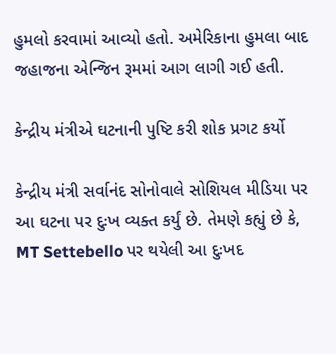હુમલો કરવામાં આવ્યો હતો. અમેરિકાના હુમલા બાદ જહાજના એન્જિન રૂમમાં આગ લાગી ગઈ હતી.

કેન્દ્રીય મંત્રીએ ઘટનાની પુષ્ટિ કરી શોક પ્રગટ કર્યો

કેન્દ્રીય મંત્રી સર્વાનંદ સોનોવાલે સોશિયલ મીડિયા પર આ ઘટના પર દુઃખ વ્યક્ત કર્યું છે. તેમણે કહ્યું છે કે, MT Settebello પર થયેલી આ દુઃખદ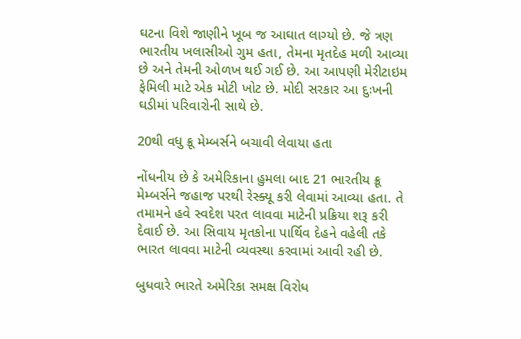ઘટના વિશે જાણીને ખૂબ જ આઘાત લાગ્યો છે. જે ત્રણ ભારતીય ખલાસીઓ ગુમ હતા, તેમના મૃતદેહ મળી આવ્યા છે અને તેમની ઓળખ થઈ ગઈ છે. આ આપણી મેરીટાઇમ ફેમિલી માટે એક મોટી ખોટ છે. મોદી સરકાર આ દુઃખની ઘડીમાં પરિવારોની સાથે છે.

20થી વધુ ક્રૂ મેમ્બર્સને બચાવી લેવાયા હતા

નોંધનીય છે કે અમેરિકાના હુમલા બાદ 21 ભારતીય ક્રૂ મેમ્બર્સને જહાજ પરથી રેસ્ક્યૂ કરી લેવામાં આવ્યા હતા. તે તમામને હવે સ્વદેશ પરત લાવવા માટેની પ્રક્રિયા શરૂ કરી દેવાઈ છે. આ સિવાય મૃતકોના પાર્થિવ દેહને વહેલી તકે ભારત લાવવા માટેની વ્યવસ્થા કરવામાં આવી રહી છે.

બુધવારે ભારતે અમેરિકા સમક્ષ વિરોધ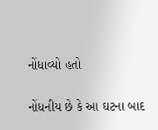નોંધાવ્યો હતો

નોંધનીય છે કે આ ઘટના બાદ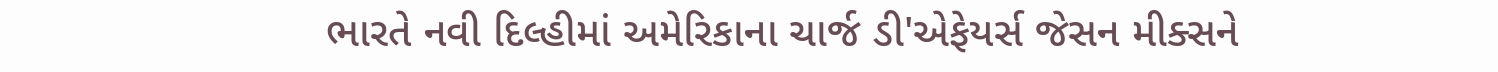ભારતે નવી દિલ્હીમાં અમેરિકાના ચાર્જ ડી'એફેયર્સ જેસન મીક્સને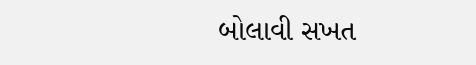બોલાવી સખત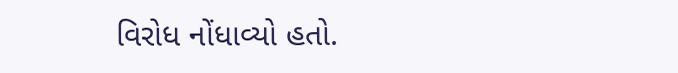વિરોધ નોંધાવ્યો હતો.